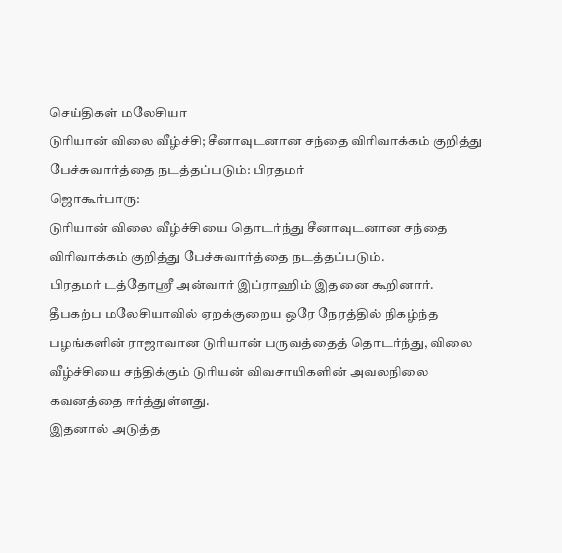செய்திகள் மலேசியா
டுரியான் விலை வீழ்ச்சி; சீனாவுடனான சந்தை விரிவாக்கம் குறித்து பேச்சுவார்த்தை நடத்தப்படும்: பிரதமர்
ஜொகூர்பாரு:
டுரியான் விலை வீழ்ச்சியை தொடர்ந்து சீனாவுடனான சந்தை விரிவாக்கம் குறித்து பேச்சுவார்த்தை நடத்தப்படும்.
பிரதமர் டத்தோஸ்ரீ அன்வார் இப்ராஹிம் இதனை கூறினார்.
தீபகற்ப மலேசியாவில் ஏறக்குறைய ஒரே நேரத்தில் நிகழ்ந்த பழங்களின் ராஜாவான டுரியான் பருவத்தைத் தொடர்ந்து, விலை வீழ்ச்சியை சந்திக்கும் டுரியன் விவசாயிகளின் அவலநிலை கவனத்தை ஈர்த்துள்ளது.
இதனால் அடுத்த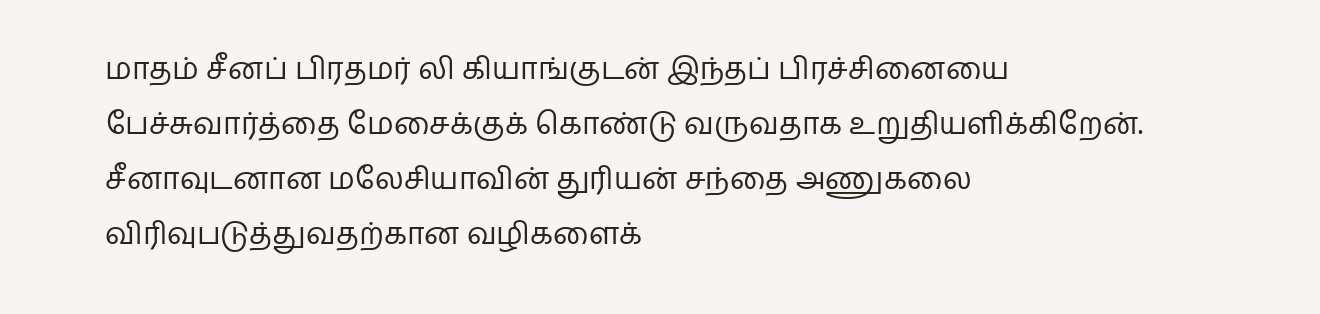மாதம் சீனப் பிரதமர் லி கியாங்குடன் இந்தப் பிரச்சினையை பேச்சுவார்த்தை மேசைக்குக் கொண்டு வருவதாக உறுதியளிக்கிறேன்.
சீனாவுடனான மலேசியாவின் துரியன் சந்தை அணுகலை விரிவுபடுத்துவதற்கான வழிகளைக்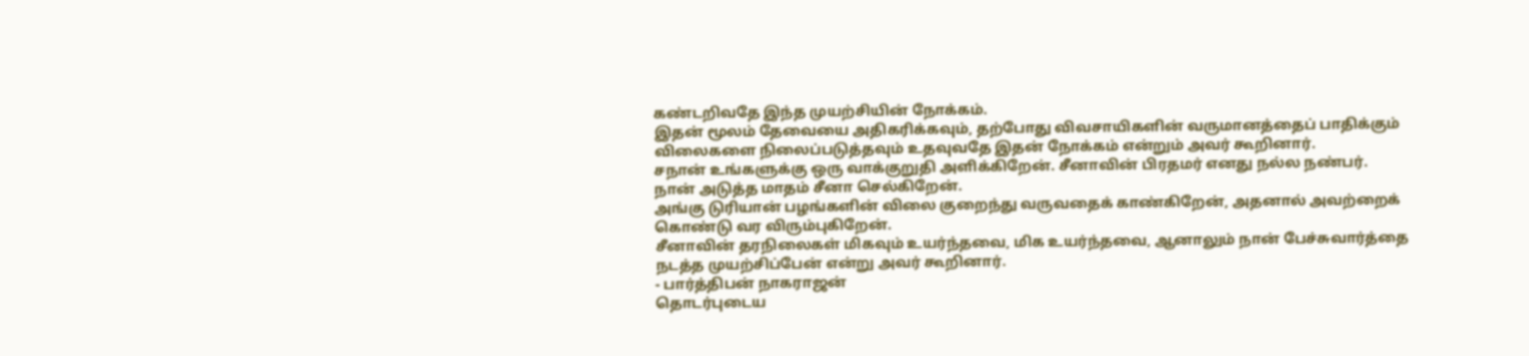கண்டறிவதே இந்த முயற்சியின் நோக்கம்.
இதன் மூலம் தேவையை அதிகரிக்கவும், தற்போது விவசாயிகளின் வருமானத்தைப் பாதிக்கும் விலைகளை நிலைப்படுத்தவும் உதவுவதே இதன் நோக்கம் என்றும் அவர் கூறினார்.
சநான் உங்களுக்கு ஒரு வாக்குறுதி அளிக்கிறேன். சீனாவின் பிரதமர் எனது நல்ல நண்பர்.
நான் அடுத்த மாதம் சீனா செல்கிறேன்.
அங்கு டுரியான் பழங்களின் விலை குறைந்து வருவதைக் காண்கிறேன், அதனால் அவற்றைக் கொண்டு வர விரும்புகிறேன்.
சீனாவின் தரநிலைகள் மிகவும் உயர்ந்தவை, மிக உயர்ந்தவை, ஆனாலும் நான் பேச்சுவார்த்தை நடத்த முயற்சிப்பேன் என்று அவர் கூறினார்.
- பார்த்திபன் நாகராஜன்
தொடர்புடைய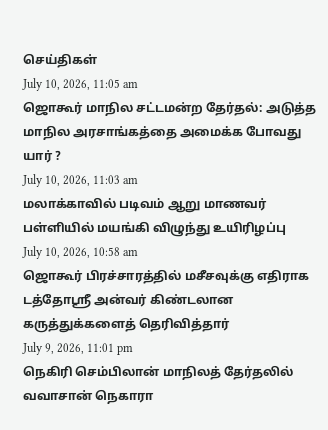செய்திகள்
July 10, 2026, 11:05 am
ஜொகூர் மாநில சட்டமன்ற தேர்தல்: அடுத்த மாநில அரசாங்கத்தை அமைக்க போவது யார் ?
July 10, 2026, 11:03 am
மலாக்காவில் படிவம் ஆறு மாணவர் பள்ளியில் மயங்கி விழுந்து உயிரிழப்பு
July 10, 2026, 10:58 am
ஜொகூர் பிரச்சாரத்தில் மசீசவுக்கு எதிராக டத்தோஸ்ரீ அன்வர் கிண்டலான கருத்துக்களைத் தெரிவித்தார்
July 9, 2026, 11:01 pm
நெகிரி செம்பிலான் மாநிலத் தேர்தலில் வவாசான் நெகாரா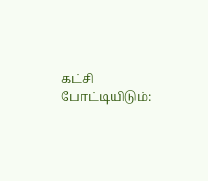கட்சி போட்டியிடும்: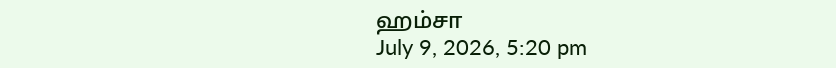ஹம்சா
July 9, 2026, 5:20 pm